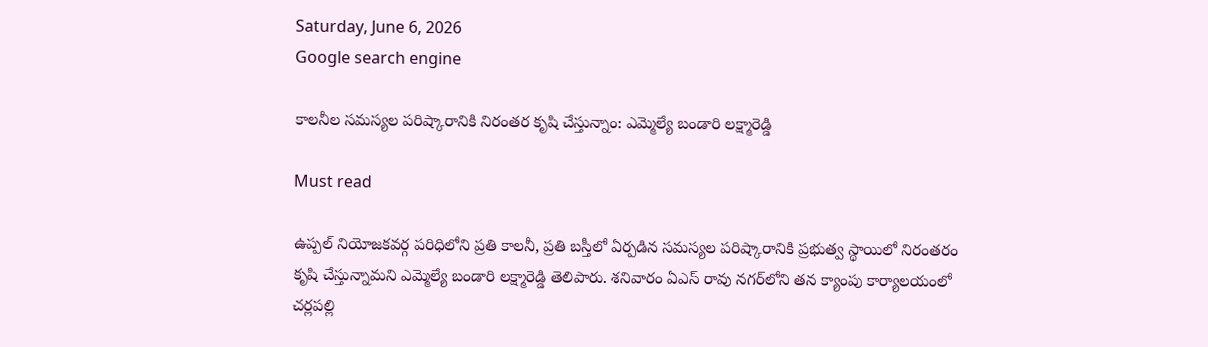Saturday, June 6, 2026
Google search engine

కాలనీల సమస్యల పరిష్కారానికి నిరంతర కృషి చేస్తున్నాం: ఎమ్మెల్యే బండారి లక్ష్మారెడ్డి

Must read

ఉప్పల్ నియోజకవర్గ పరిధిలోని ప్రతి కాలనీ, ప్రతి బస్తీలో ఏర్పడిన సమస్యల పరిష్కారానికి ప్రభుత్వ స్థాయిలో నిరంతరం కృషి చేస్తున్నామని ఎమ్మెల్యే బండారి లక్ష్మారెడ్డి తెలిపారు. శనివారం ఏఎస్ రావు నగర్‌లోని తన క్యాంపు కార్యాలయంలో చర్లపల్లి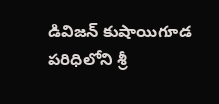డివిజన్ కుషాయిగూడ పరిధిలోని శ్రీ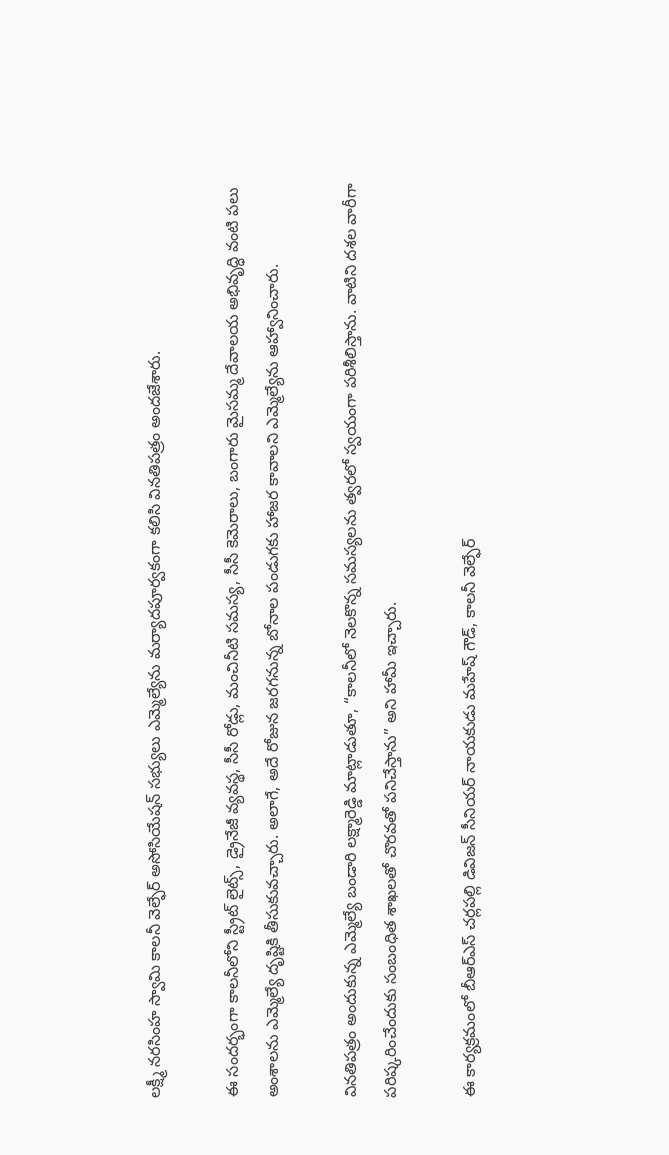లక్ష్మీ నరసింహ స్వామి కాలనీ వెల్ఫేర్ అసోసియేషన్ సభ్యులు ఎమ్మెల్యేను మర్యాదపూర్వకంగా కలిసి వినతిపత్రం అందజేశారు.

ఈ సందర్భంగా కాలనీలోని స్ట్రీట్ లైట్స్, డ్రైనేజీ వ్యవస్థ, సీసీ రోడ్లు, మంచినీటి సమస్య, సీసీ కెమెరాలు, బంగారు మైసమ్మ దేవాలయ అభివృద్ధి వంటి పలు అంశాలను ఎమ్మెల్యే దృష్టికి తీసుకువచ్చారు. అలాగే, అదే రోజున జరగనున్న బోనాల పండుగకు హాజర కావాలని ఎమ్మెల్యేను ఆహ్వానించారు.

వినతిపత్రం అందుకున్న ఎమ్మెల్యే బండారి లక్ష్మారెడ్డి మాట్లాడుతూ, “కాలనీలో నెలకొన్న సమస్యలను త్వరలో స్వయంగా పరిశీలిస్తాను. వాటిని దశల వారీగా పరిష్కరించేందుకు సంబంధిత శాఖలతో చొరవతో పనిచేస్తాను” అని హామీ ఇచ్చారు.

ఈ కార్యక్రమంలో బీఆర్ఎస్ చర్లపల్లి డివిజన్ సీనియర్ నాయకుడు మహేష్ గౌడ్, కాలనీ వెల్ఫేర్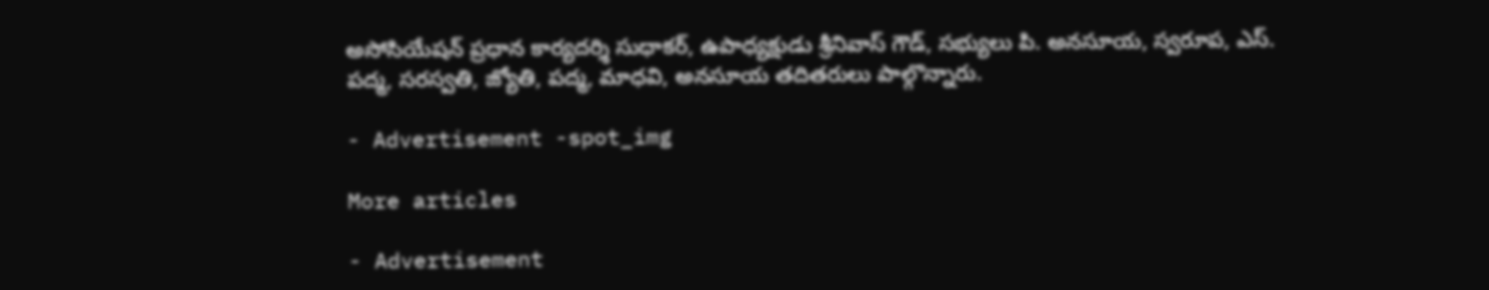అసోసియేషన్ ప్రధాన కార్యదర్శి సుధాకర్, ఉపాధ్యక్షుడు శ్రీనివాస్ గౌడ్, సభ్యులు పి. అనసూయ, స్వరూప, ఎస్. పద్మ, సరస్వతి, జ్యోతి, పద్మ, మాధవి, అనసూయ తదితరులు పాల్గొన్నారు.

- Advertisement -spot_img

More articles

- Advertisement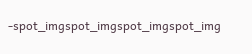-spot_imgspot_imgspot_imgspot_img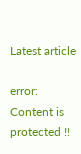Latest article

error: Content is protected !!